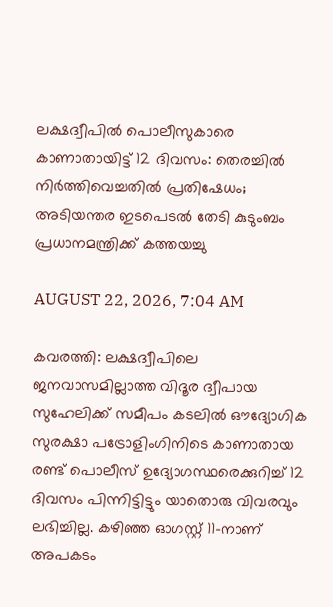ലക്ഷദ്വീപില്‍ പൊലീസുകാരെ കാണാതായിട്ട് 12 ദിവസം: തെരച്ചില്‍ നിര്‍ത്തിവെച്ചതില്‍ പ്രതിഷേധം; അടിയന്തര ഇടപെടല്‍ തേടി കുടുംബം പ്രധാനമന്ത്രിക്ക് കത്തയച്ചു

AUGUST 22, 2026, 7:04 AM

കവരത്തി: ലക്ഷദ്വീപിലെ ജനവാസമില്ലാത്ത വിദൂര ദ്വീപായ സുഹേലിക്ക് സമീപം കടലില്‍ ഔദ്യോഗിക സുരക്ഷാ പട്രോളിംഗിനിടെ കാണാതായ രണ്ട് പൊലീസ് ഉദ്യോഗസ്ഥരെക്കുറിച്ച് 12 ദിവസം പിന്നിട്ടിട്ടും യാതൊരു വിവരവും ലഭിച്ചില്ല. കഴിഞ്ഞ ഓഗസ്റ്റ് 11-നാണ് അപകടം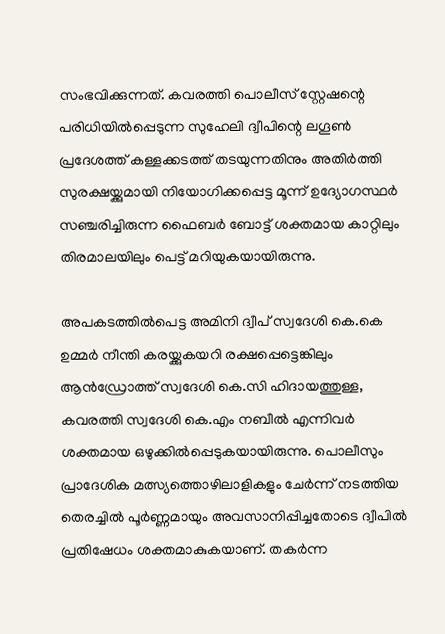സംഭവിക്കുന്നത്. കവരത്തി പൊലീസ് സ്റ്റേഷന്റെ പരിധിയില്‍പ്പെടുന്ന സുഹേലി ദ്വീപിന്റെ ലഗൂണ്‍ പ്രദേശത്ത് കള്ളക്കടത്ത് തടയുന്നതിനും അതിര്‍ത്തി സുരക്ഷയ്ക്കുമായി നിയോഗിക്കപ്പെട്ട മൂന്ന് ഉദ്യോഗസ്ഥര്‍ സഞ്ചരിച്ചിരുന്ന ഫൈബര്‍ ബോട്ട് ശക്തമായ കാറ്റിലും തിരമാലയിലും പെട്ട് മറിയുകയായിരുന്നു.

അപകടത്തില്‍പെട്ട അമിനി ദ്വീപ് സ്വദേശി കെ.കെ ഉമ്മര്‍ നീന്തി കരയ്ക്കുകയറി രക്ഷപ്പെട്ടെങ്കിലും ആന്‍ഡ്രോത്ത് സ്വദേശി കെ.സി ഹിദായത്തുള്ള, കവരത്തി സ്വദേശി കെ.എം നബീല്‍ എന്നിവര്‍ ശക്തമായ ഒഴുക്കില്‍പ്പെടുകയായിരുന്നു. പൊലീസും പ്രാദേശിക മത്സ്യത്തൊഴിലാളികളും ചേര്‍ന്ന് നടത്തിയ തെരച്ചില്‍ പൂര്‍ണ്ണമായും അവസാനിപ്പിച്ചതോടെ ദ്വീപില്‍ പ്രതിഷേധം ശക്തമാകുകയാണ്. തകര്‍ന്ന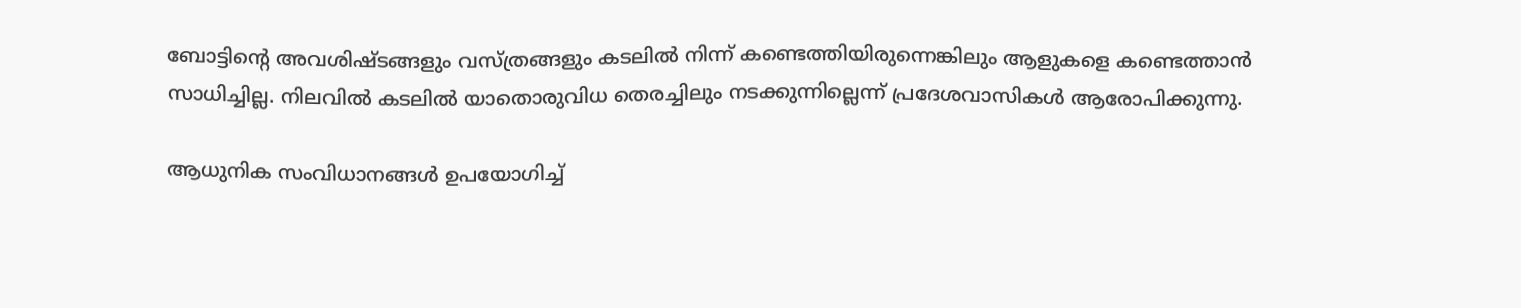ബോട്ടിന്റെ അവശിഷ്ടങ്ങളും വസ്ത്രങ്ങളും കടലില്‍ നിന്ന് കണ്ടെത്തിയിരുന്നെങ്കിലും ആളുകളെ കണ്ടെത്താന്‍ സാധിച്ചില്ല. നിലവില്‍ കടലില്‍ യാതൊരുവിധ തെരച്ചിലും നടക്കുന്നില്ലെന്ന് പ്രദേശവാസികള്‍ ആരോപിക്കുന്നു.

ആധുനിക സംവിധാനങ്ങള്‍ ഉപയോഗിച്ച്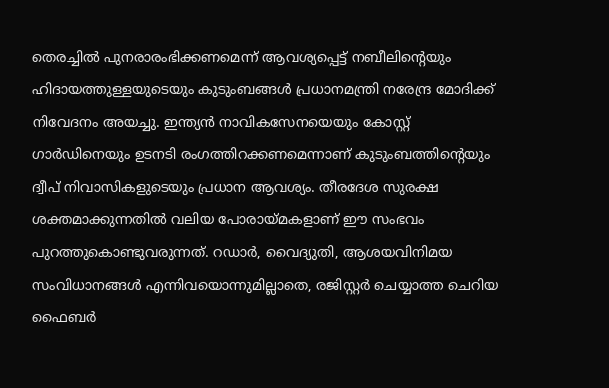തെരച്ചില്‍ പുനരാരംഭിക്കണമെന്ന് ആവശ്യപ്പെട്ട് നബീലിന്റെയും ഹിദായത്തുള്ളയുടെയും കുടുംബങ്ങള്‍ പ്രധാനമന്ത്രി നരേന്ദ്ര മോദിക്ക് നിവേദനം അയച്ചു. ഇന്ത്യന്‍ നാവികസേനയെയും കോസ്റ്റ് ഗാര്‍ഡിനെയും ഉടനടി രംഗത്തിറക്കണമെന്നാണ് കുടുംബത്തിന്റെയും ദ്വീപ് നിവാസികളുടെയും പ്രധാന ആവശ്യം. തീരദേശ സുരക്ഷ ശക്തമാക്കുന്നതില്‍ വലിയ പോരായ്മകളാണ് ഈ സംഭവം പുറത്തുകൊണ്ടുവരുന്നത്. റഡാര്‍, വൈദ്യുതി, ആശയവിനിമയ സംവിധാനങ്ങള്‍ എന്നിവയൊന്നുമില്ലാതെ, രജിസ്റ്റര്‍ ചെയ്യാത്ത ചെറിയ ഫൈബര്‍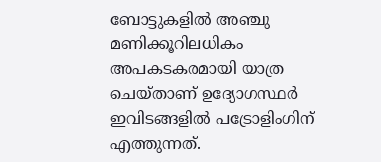ബോട്ടുകളില്‍ അഞ്ചു മണിക്കൂറിലധികം അപകടകരമായി യാത്ര ചെയ്താണ് ഉദ്യോഗസ്ഥര്‍ ഇവിടങ്ങളില്‍ പട്രോളിംഗിന് എത്തുന്നത്.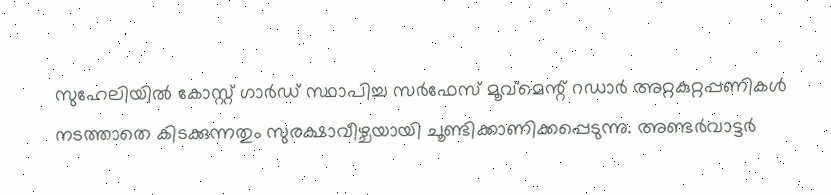സുഹേലിയില്‍ കോസ്റ്റ് ഗാര്‍ഡ് സ്ഥാപിച്ച സര്‍ഫേസ് മൂവ്‌മെന്റ് റഡാര്‍ അറ്റകുറ്റപ്പണികള്‍ നടത്താതെ കിടക്കുന്നതും സുരക്ഷാവീഴ്ചയായി ചൂണ്ടിക്കാണിക്കപ്പെടുന്നു. അണ്ടര്‍വാട്ടര്‍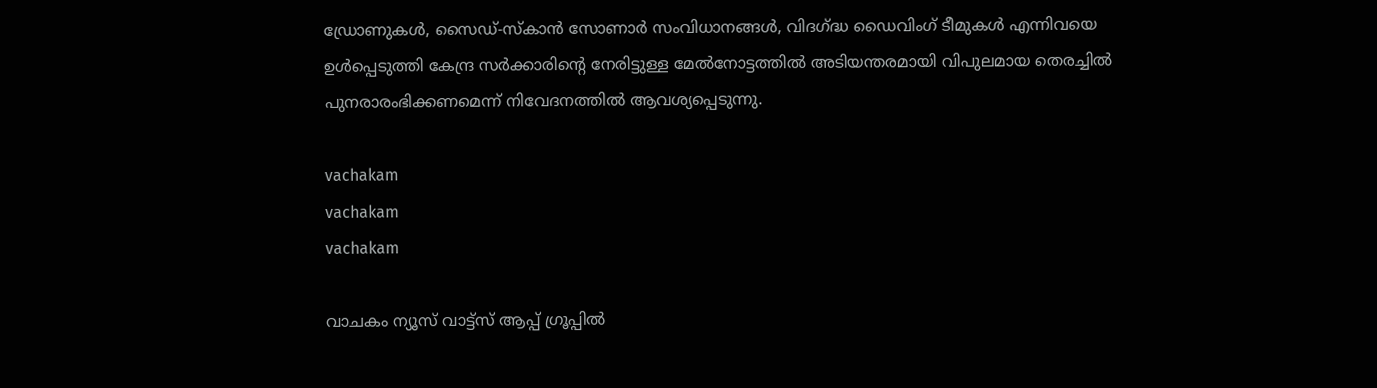ഡ്രോണുകള്‍, സൈഡ്-സ്‌കാന്‍ സോണാര്‍ സംവിധാനങ്ങള്‍, വിദഗ്ദ്ധ ഡൈവിംഗ് ടീമുകള്‍ എന്നിവയെ ഉള്‍പ്പെടുത്തി കേന്ദ്ര സര്‍ക്കാരിന്റെ നേരിട്ടുള്ള മേല്‍നോട്ടത്തില്‍ അടിയന്തരമായി വിപുലമായ തെരച്ചില്‍ പുനരാരംഭിക്കണമെന്ന് നിവേദനത്തില്‍ ആവശ്യപ്പെടുന്നു.

vachakam
vachakam
vachakam

വാചകം ന്യൂസ് വാട്ട്സ് ആപ്പ് ഗ്രൂപ്പിൽ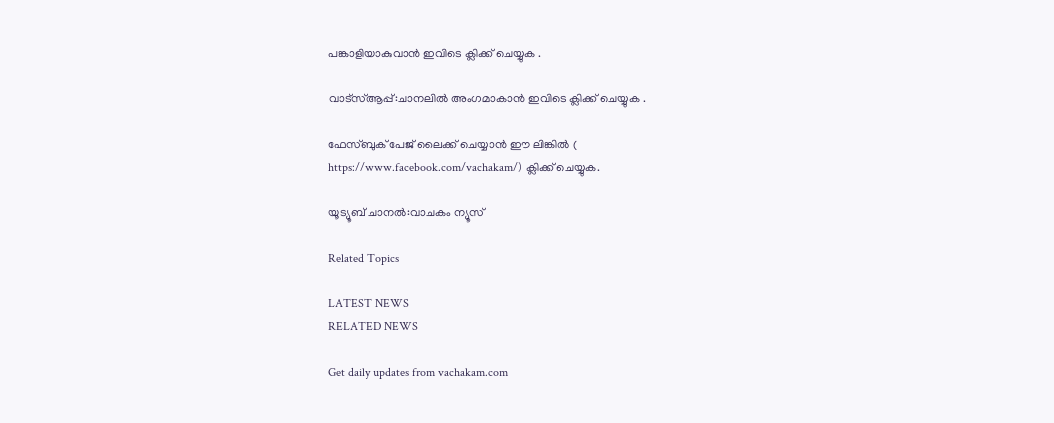പങ്കാളിയാകുവാൻ ഇവിടെ ക്ലിക്ക് ചെയ്യുക .

വാട്സ്ആപ്പ്:ചാനലിൽ അംഗമാകാൻ ഇവിടെ ക്ലിക്ക് ചെയ്യുക .

ഫേസ്ബുക് പേജ് ലൈക്ക് ചെയ്യാൻ ഈ ലിങ്കിൽ (
https://www.facebook.com/vachakam/) ക്ലിക്ക് ചെയ്യുക.

യൂട്യൂബ് ചാനൽ:വാചകം ന്യൂസ്

Related Topics

LATEST NEWS
RELATED NEWS

Get daily updates from vachakam.com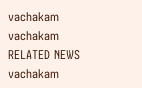vachakam
vachakam
RELATED NEWS
vachakam